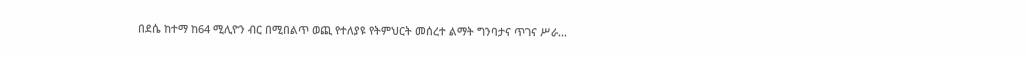በደሴ ከተማ ከ64 ሚሊዮን ብር በሚበልጥ ወጪ የተለያዩ የትምህርት መሰረተ ልማት ግንባታና ጥገና ሥራ...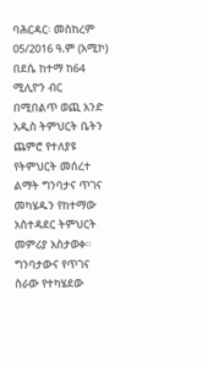ባሕርዳር፡ መስከረም 05/2016 ዓ.ም (አሚኮ) በደሴ ከተማ ከ64 ሚሊዮን ብር በሚበልጥ ወጪ አንድ አዲስ ትምህርት ቤትን ጨምሮ የተለያዩ የትምህርት መሰረተ ልማት ግንባታና ጥገና መካሄዱን የከተማው አስተዳደር ትምህርት መምሪያ አስታወቀ።
ግንባታውና የጥገና ስራው የተካሄደው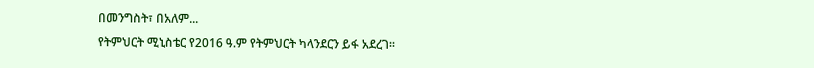በመንግስት፣ በአለም...
የትምህርት ሚኒስቴር የ2016 ዓ.ም የትምህርት ካላንደርን ይፋ አደረገ፡፡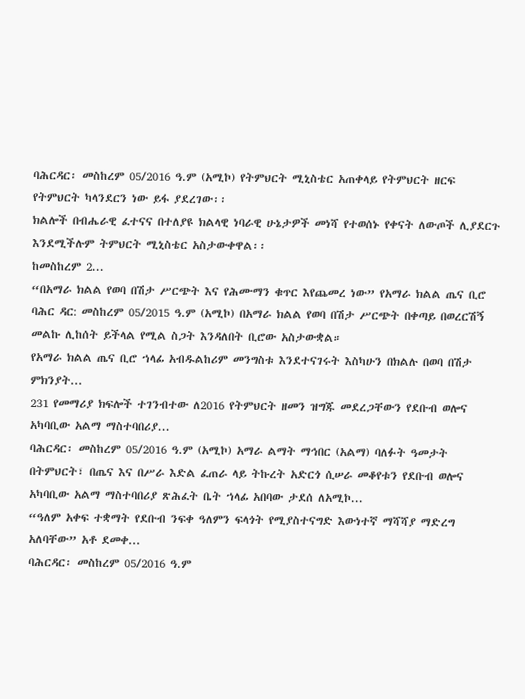ባሕርዳር፡ መስከረም 05/2016 ዓ.ም (አሚኮ) የትምህርት ሚኒስቴር አጠቀላይ የትምህርት ዘርፍ የትምህርት ካላንደርን ነው ይፋ ያደረገው፡፡
ክልሎች በብሔራዊ ፈተናና በተለያዩ ክልላዊ ነባራዊ ሁኔታዎች መነሻ የተወሰኑ የቀናት ለውጦች ሊያደርጉ እንደሚችሉም ትምህርት ሚኒስቴር አስታውቀዋል፡፡
ከመስከረም 2...
“በአማራ ክልል የወባ በሽታ ሥርጭት እና የሕሙማን ቁጥር እየጨመረ ነው” የአማራ ክልል ጤና ቢሮ
ባሕር ዳር: መስከረም 05/2015 ዓ.ም (አሚኮ) በአማራ ክልል የወባ በሽታ ሥርጭት በቀጣይ በወረርሽኝ መልኩ ሊከሰት ይችላል የሚል ስጋት እንዳለበት ቢሮው አስታውቋል።
የአማራ ክልል ጤና ቢሮ ኀላፊ አብዱልከሪም መንግስቱ እንደተናገሩት እስካሁን በክልሉ በወባ በሽታ ምክንያት...
231 የመማሪያ ክፍሎች ተገንብተው ለ2016 የትምህርት ዘመን ዝግጁ መደረጋቸውን የደቡብ ወሎና አካባቢው አልማ ማስተባበሪያ...
ባሕርዳር፡ መስከረም 05/2016 ዓ.ም (አሚኮ) አማራ ልማት ማኅበር (አልማ) ባለፉት ዓመታት በትምህርት፣ በጤና እና በሥራ እድል ፈጠራ ላይ ትኩረት አድርጎ ሲሠራ መቆየቱን የደቡብ ወሎና አካባቢው አልማ ማስተባበሪያ ጽሕፈት ቤት ኀላፊ አበባው ታደሰ ለአሚኮ...
“ዓለም አቀፍ ተቋማት የደቡብ ንፍቀ ዓለምን ፍላጎት የሚያስተናግድ እውነተኛ ማሻሻያ ማድረግ አለባቸው” አቶ ደመቀ...
ባሕርዳር፡ መስከረም 05/2016 ዓ.ም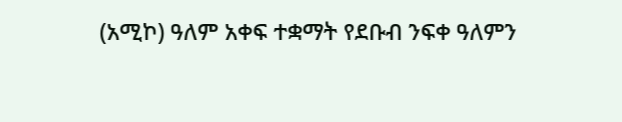(አሚኮ) ዓለም አቀፍ ተቋማት የደቡብ ንፍቀ ዓለምን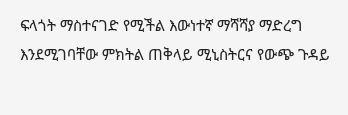ፍላጎት ማስተናገድ የሚችል እውነተኛ ማሻሻያ ማድረግ እንደሚገባቸው ምክትል ጠቅላይ ሚኒስትርና የውጭ ጉዳይ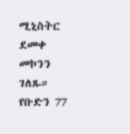ሚኒስትር ደመቀ መኮንን ገለጹ።
የቡድን 77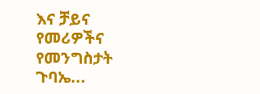እና ቻይና የመሪዎችና የመንግስታት ጉባኤ...